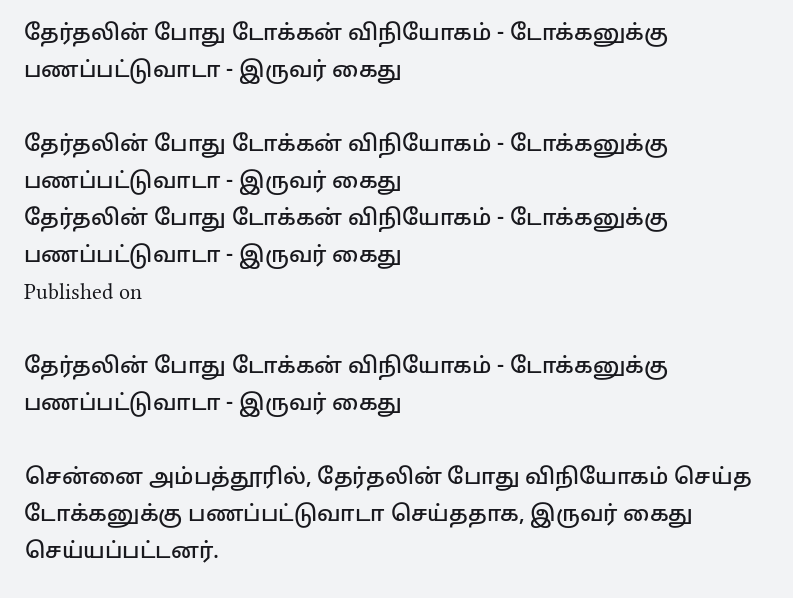தேர்தலின் போது டோக்கன் விநியோகம் - டோக்கனுக்கு பணப்பட்டுவாடா - இருவர் கைது

தேர்தலின் போது டோக்கன் விநியோகம் - டோக்கனுக்கு பணப்பட்டுவாடா - இருவர் கைது
தேர்தலின் போது டோக்கன் விநியோகம் - டோக்கனுக்கு பணப்பட்டுவாடா - இருவர் கைது
Published on

தேர்தலின் போது டோக்கன் விநியோகம் - டோக்கனுக்கு பணப்பட்டுவாடா - இருவர் கைது

சென்னை அம்பத்தூரில், தேர்தலின் போது விநியோகம் செய்த டோக்கனுக்கு பணப்பட்டுவாடா செய்ததாக, இருவர் கைது செய்யப்பட்டனர்.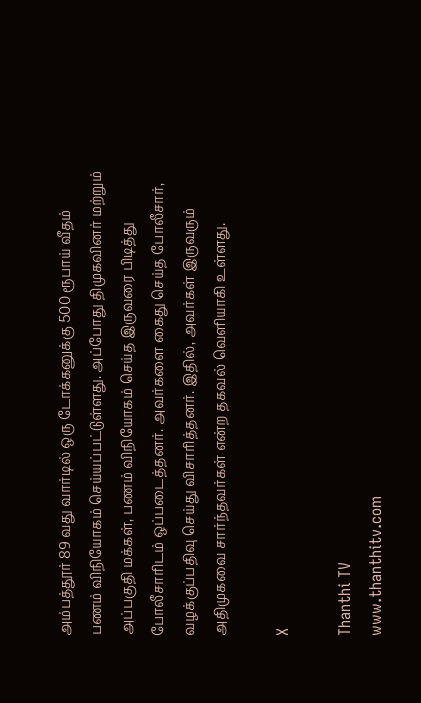அம்பத்தூர் 89 வது வார்டில் ஒரு டோக்கனுக்கு 500 ரூபாய் வீதம் பணம் விநியோகம் செய்யப்பட்டுள்ளது. அப்போது திமுகவினர் மற்றும் அப்பகுதி மக்கள், பணம் விநியோகம் செய்த இருவரை பிடித்து போலீசாரிடம் ஒப்படைத்தனர். அவர்களை கைது செய்த போலீசார், வழக்குப்பதிவு செய்து விசாரித்தனர். இதில், அவர்கள் இருவரும் அதிமுகவை சார்ந்தவர்கள் என்ற தகவல் வெளியாகி உள்ளது.

X

Thanthi TV
www.thanthitv.com